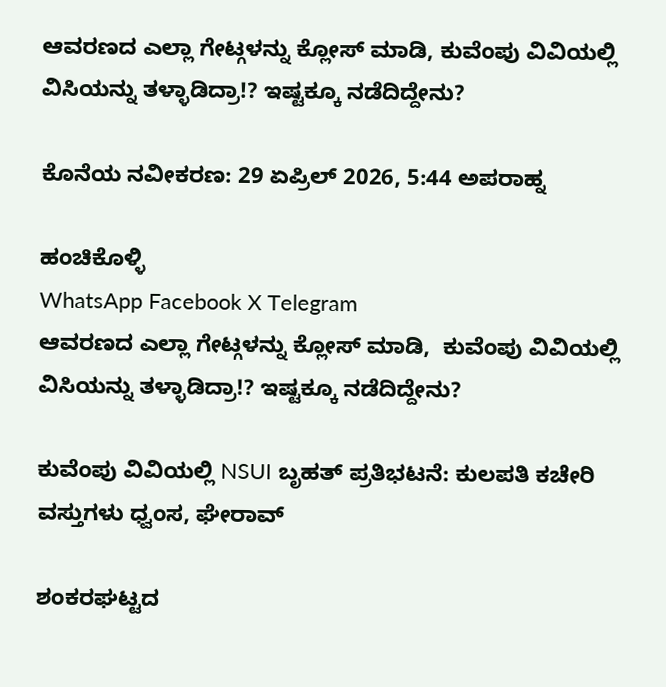ಆವರಣದ ಎಲ್ಲಾ ಗೇಟ್ಗಳನ್ನು ಕ್ಲೋಸ್ ಮಾಡಿ, ಕುವೆಂಪು ವಿವಿಯಲ್ಲಿ ವಿಸಿಯನ್ನು ತಳ್ಳಾಡಿದ್ರಾ!? ಇಷ್ಟಕ್ಕೂ ನಡೆದಿದ್ದೇನು?

ಕೊನೆಯ ನವೀಕರಣ: 29 ಏಪ್ರಿಲ್ 2026, 5:44 ಅಪರಾಹ್ನ

ಹಂಚಿಕೊಳ್ಳಿ
WhatsApp Facebook X Telegram
ಆವರಣದ ಎಲ್ಲಾ ಗೇಟ್ಗಳನ್ನು ಕ್ಲೋಸ್ ಮಾಡಿ,  ಕುವೆಂಪು ವಿವಿಯಲ್ಲಿ ವಿಸಿಯನ್ನು ತಳ್ಳಾಡಿದ್ರಾ!? ಇಷ್ಟಕ್ಕೂ ನಡೆದಿದ್ದೇನು?

ಕುವೆಂಪು ವಿವಿಯಲ್ಲಿ NSUI ಬೃಹತ್ ಪ್ರತಿಭಟನೆ: ಕುಲಪತಿ ಕಚೇರಿ ವಸ್ತುಗಳು ಧ್ವಂಸ, ಘೇರಾವ್

ಶಂಕರಘಟ್ಟದ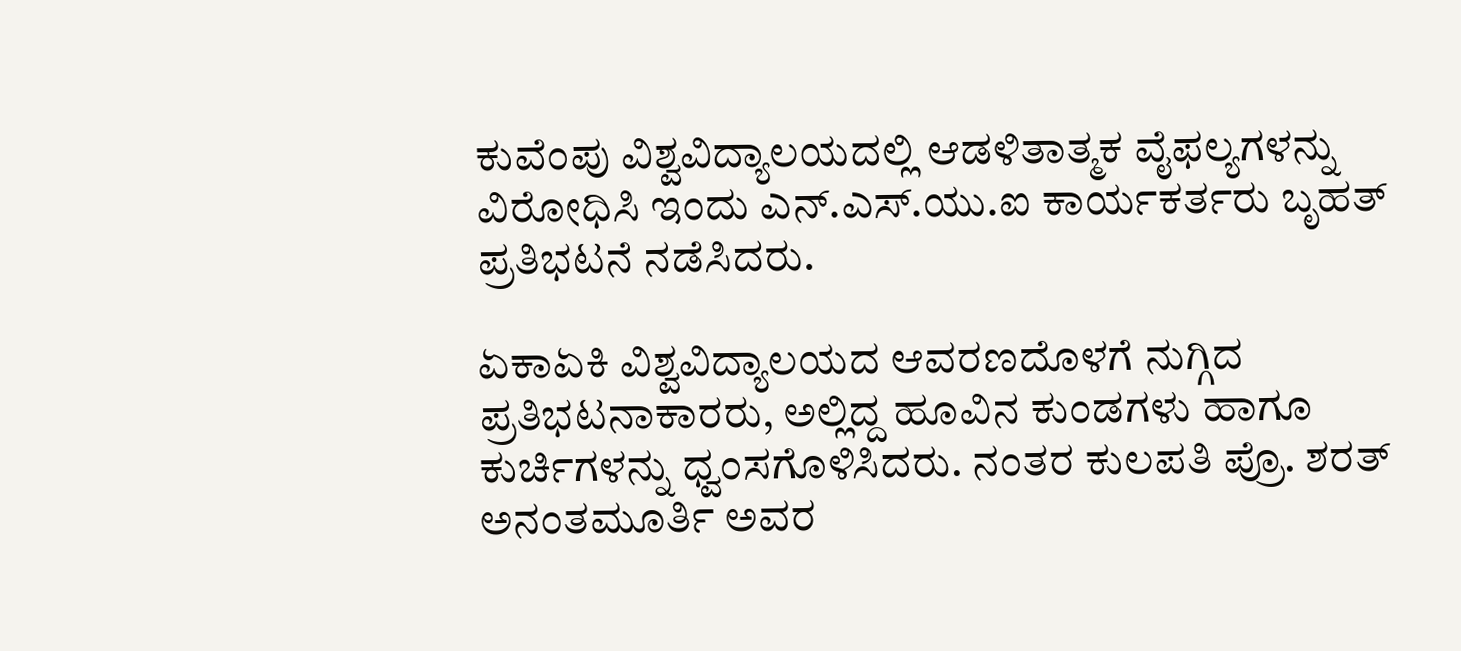ಕುವೆಂಪು ವಿಶ್ವವಿದ್ಯಾಲಯದಲ್ಲಿ ಆಡಳಿತಾತ್ಮಕ ವೈಫಲ್ಯಗಳನ್ನು ವಿರೋಧಿಸಿ ಇಂದು ಎನ್.ಎಸ್.ಯು.ಐ ಕಾರ್ಯಕರ್ತರು ಬೃಹತ್ ಪ್ರತಿಭಟನೆ ನಡೆಸಿದರು.

ಏಕಾಏಕಿ ವಿಶ್ವವಿದ್ಯಾಲಯದ ಆವರಣದೊಳಗೆ ನುಗ್ಗಿದ ಪ್ರತಿಭಟನಾಕಾರರು, ಅಲ್ಲಿದ್ದ ಹೂವಿನ ಕುಂಡಗಳು ಹಾಗೂ ಕುರ್ಚಿಗಳನ್ನು ಧ್ವಂಸಗೊಳಿಸಿದರು. ನಂತರ ಕುಲಪತಿ ಪ್ರೊ. ಶರತ್ ಅನಂತಮೂರ್ತಿ ಅವರ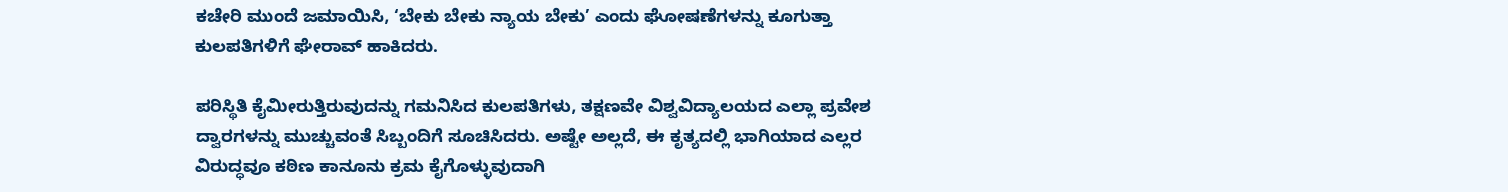ಕಚೇರಿ ಮುಂದೆ ಜಮಾಯಿಸಿ, ‘ಬೇಕು ಬೇಕು ನ್ಯಾಯ ಬೇಕು’ ಎಂದು ಘೋಷಣೆಗಳನ್ನು ಕೂಗುತ್ತಾ ಕುಲಪತಿಗಳಿಗೆ ಘೇರಾವ್ ಹಾಕಿದರು.

ಪರಿಸ್ಥಿತಿ ಕೈಮೀರುತ್ತಿರುವುದನ್ನು ಗಮನಿಸಿದ ಕುಲಪತಿಗಳು, ತಕ್ಷಣವೇ ವಿಶ್ವವಿದ್ಯಾಲಯದ ಎಲ್ಲಾ ಪ್ರವೇಶ ದ್ವಾರಗಳನ್ನು ಮುಚ್ಚುವಂತೆ ಸಿಬ್ಬಂದಿಗೆ ಸೂಚಿಸಿದರು. ಅಷ್ಟೇ ಅಲ್ಲದೆ, ಈ ಕೃತ್ಯದಲ್ಲಿ ಭಾಗಿಯಾದ ಎಲ್ಲರ ವಿರುದ್ಧವೂ ಕಠಿಣ ಕಾನೂನು ಕ್ರಮ ಕೈಗೊಳ್ಳುವುದಾಗಿ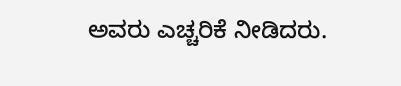ಅವರು ಎಚ್ಚರಿಕೆ ನೀಡಿದರು.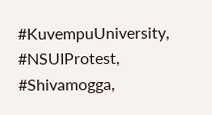#KuvempuUniversity, #NSUIProtest, #Shivamogga,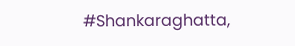#Shankaraghatta,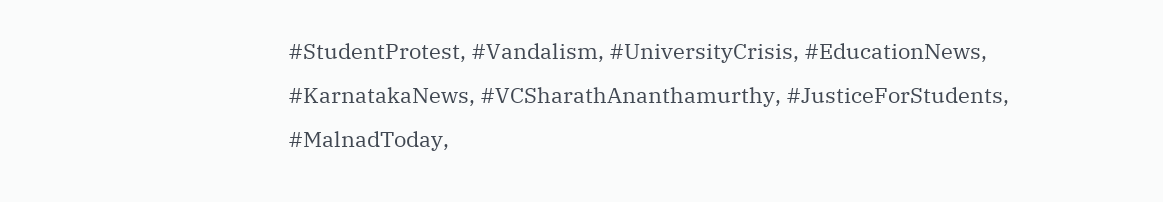#StudentProtest, #Vandalism, #UniversityCrisis, #EducationNews, #KarnatakaNews, #VCSharathAnanthamurthy, #JusticeForStudents, #MalnadToday,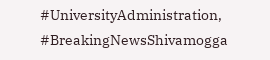#UniversityAdministration, #BreakingNewsShivamogga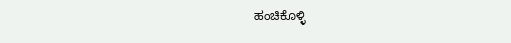ಹಂಚಿಕೊಳ್ಳಿ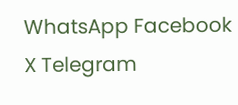WhatsApp Facebook X Telegram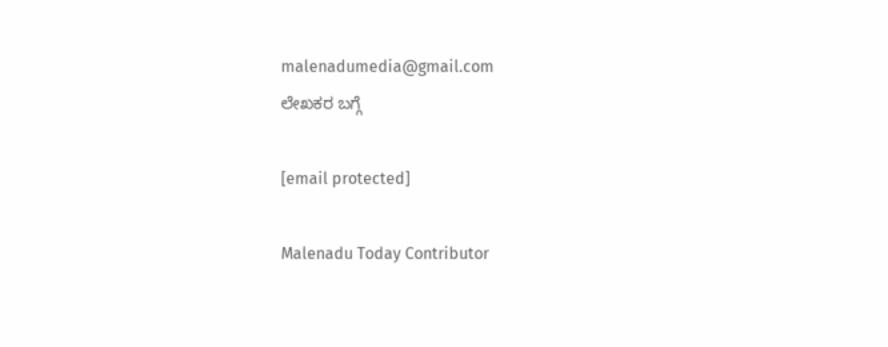malenadumedia@gmail.com
ಲೇಖಕರ ಬಗ್ಗೆ

[email protected]

Malenadu Today Contributor